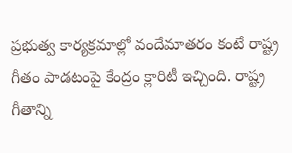ప్రభుత్వ కార్యక్రమాల్లో వందేమాతరం కంటే రాష్ట్ర గీతం పాడటంపై కేంద్రం క్లారిటీ ఇచ్చింది. రాష్ట్ర గీతాన్ని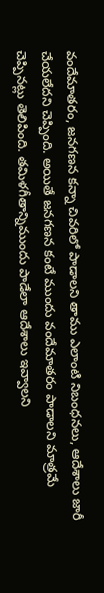వందేమాతరం, జనగణన కన్నా చివరిలో పాడాలని తాము ఎలాంటి నిబంధనలు, ఆదేశాలు జారీ చేయలేదని చెప్పింది. అయితే జనగణన కంటే ముందు వందేమాతరం పాడాలని మాత్రమే చెప్పినట్లు తెలిపింది. తమిళగీతాన్నిముందు పాడేలా ఆదేశాలు ఇవ్వాలని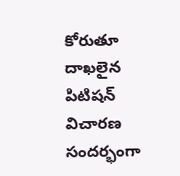కోరుతూ దాఖలైన పిటిషన్ విచారణ సందర్భంగా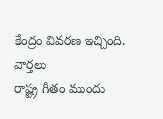కేంద్రం వివరణ ఇచ్చింది.
వార్తలు
రాష్ట్ర గీతం ముందు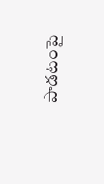పాడటంపై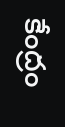కేంద్రం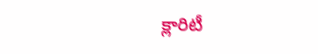క్లారిటీ